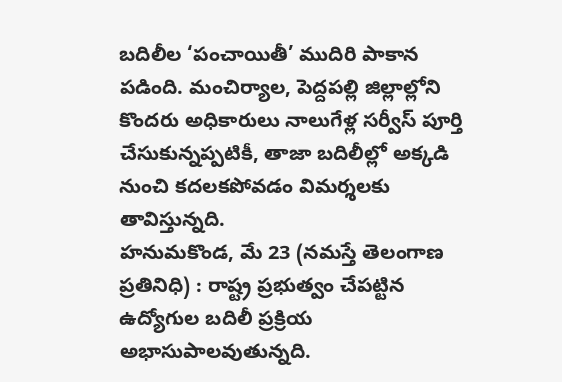బదిలీల ‘పంచాయితీ’ ముదిరి పాకాన పడింది. మంచిర్యాల, పెద్దపల్లి జిల్లాల్లోని కొందరు అధికారులు నాలుగేళ్ల సర్వీస్ పూర్తి చేసుకున్నప్పటికీ, తాజా బదిలీల్లో అక్కడి నుంచి కదలకపోవడం విమర్శలకు తావిస్తున్నది.
హనుమకొండ, మే 23 (నమస్తే తెలంగాణ ప్రతినిధి) : రాష్ట్ర ప్రభుత్వం చేపట్టిన ఉద్యోగుల బదిలీ ప్రక్రియ అభాసుపాలవుతున్నది.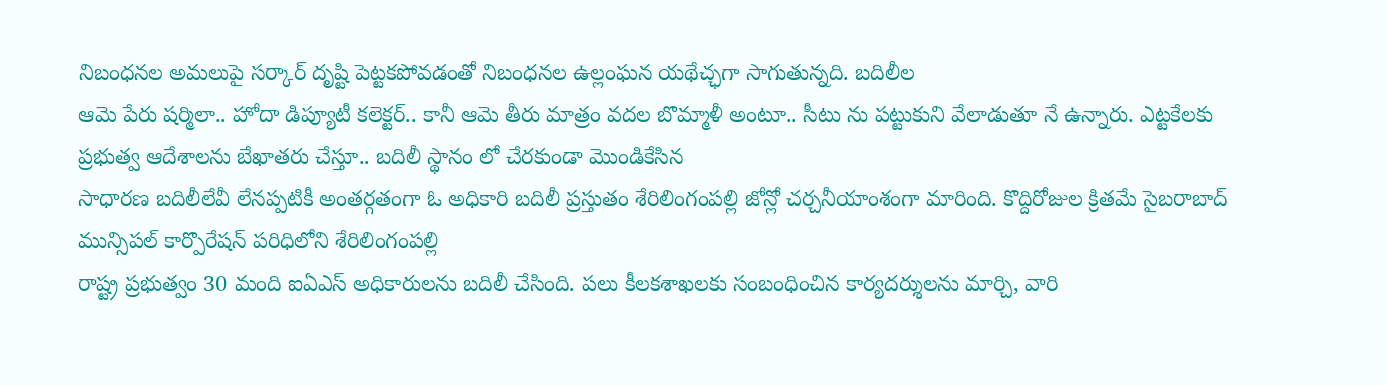నిబంధనల అమలుపై సర్కార్ దృష్టి పెట్టకపోవడంతో నిబంధనల ఉల్లంఘన యథేచ్ఛగా సాగుతున్నది. బదిలీల
ఆమె పేరు షర్మిలా.. హోదా డిప్యూటీ కలెక్టర్.. కానీ ఆమె తీరు మాత్రం వదల బొమ్మాళీ అంటూ.. సీటు ను పట్టుకుని వేలాడుతూ నే ఉన్నారు. ఎట్టకేలకు ప్రభుత్వ ఆదేశాలను బేఖాతరు చేస్తూ.. బదిలీ స్థానం లో చేరకుండా మొండికేసిన
సాధారణ బదిలీలేవీ లేనప్పటికీ అంతర్గతంగా ఓ అధికారి బదిలీ ప్రస్తుతం శేరిలింగంపల్లి జోన్లో చర్చనీయాంశంగా మారింది. కొద్దిరోజుల క్రితమే సైబరాబాద్ మున్సిపల్ కార్పొరేషన్ పరిధిలోని శేరిలింగంపల్లి
రాష్ట్ర ప్రభుత్వం 30 మంది ఐఏఎస్ అధికారులను బదిలీ చేసింది. పలు కీలకశాఖలకు సంబంధించిన కార్యదర్శులను మార్చి, వారి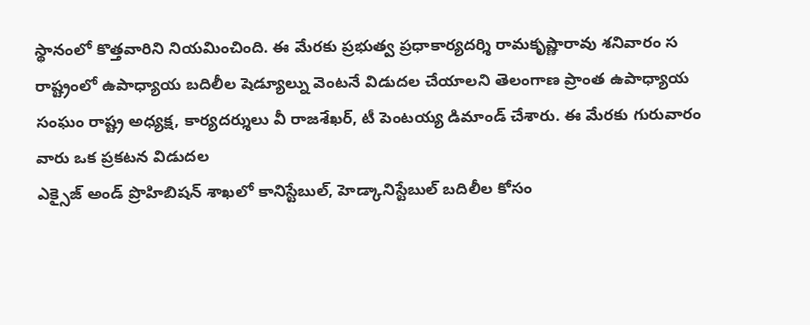స్థానంలో కొత్తవారిని నియమించింది. ఈ మేరకు ప్రభుత్వ ప్రధాకార్యదర్శి రామకృష్ణారావు శనివారం స
రాష్ట్రంలో ఉపాధ్యాయ బదిలీల షెడ్యూల్ను వెంటనే విడుదల చేయాలని తెలంగాణ ప్రాంత ఉపాధ్యాయ సంఘం రాష్ట్ర అధ్యక్ష, కార్యదర్శులు వీ రాజశేఖర్, టీ పెంటయ్య డిమాండ్ చేశారు. ఈ మేరకు గురువారం వారు ఒక ప్రకటన విడుదల
ఎక్సైజ్ అండ్ ప్రొహిబిషన్ శాఖలో కానిస్టేబుల్, హెడ్కానిస్టేబుల్ బదిలీల కోసం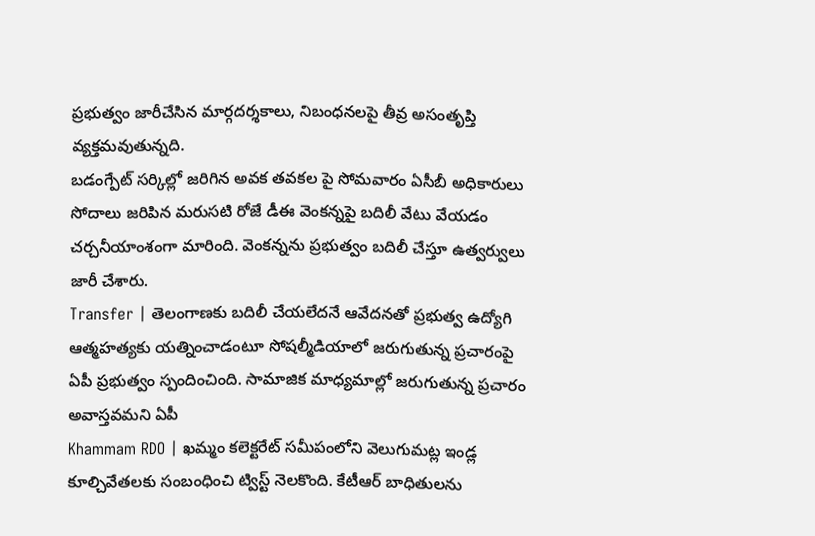ప్రభుత్వం జారీచేసిన మార్గదర్శకాలు, నిబంధనలపై తీవ్ర అసంతృప్తి వ్యక్తమవుతున్నది.
బడంగ్పేట్ సర్కిల్లో జరిగిన అవక తవకల పై సోమవారం ఏసీబీ అధికారులు సోదాలు జరిపిన మరుసటి రోజే డీఈ వెంకన్నపై బదిలీ వేటు వేయడం చర్చనీయాంశంగా మారింది. వెంకన్నను ప్రభుత్వం బదిలీ చేస్తూ ఉత్వర్వులు జారీ చేశారు.
Transfer | తెలంగాణకు బదిలీ చేయలేదనే ఆవేదనతో ప్రభుత్వ ఉద్యోగి ఆత్మహత్యకు యత్నించాడంటూ సోషల్మీడియాలో జరుగుతున్న ప్రచారంపై ఏపీ ప్రభుత్వం స్పందించింది. సామాజిక మాధ్యమాల్లో జరుగుతున్న ప్రచారం అవాస్తవమని ఏపీ
Khammam RDO | ఖమ్మం కలెక్టరేట్ సమీపంలోని వెలుగుమట్ల ఇండ్ల కూల్చివేతలకు సంబంధించి ట్విస్ట్ నెలకొంది. కేటీఆర్ బాధితులను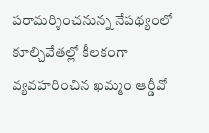పరామర్శించనున్న నేపథ్యంలో కూల్చివేతల్లో కీలకంగా వ్యవహరించిన ఖమ్మం ఆర్డీవో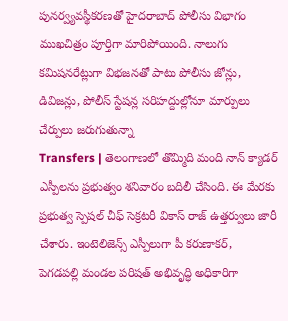పునర్వ్యవస్థీకరణతో హైదరాబాద్ పోలీసు విభాగం ముఖచిత్రం పూర్తిగా మారిపోయింది. నాలుగు కమిషనరేట్లుగా విభజనతో పాటు పోలీసు జోన్లు, డివిజన్లు, పోలీస్ స్టేషన్ల సరిహద్దుల్లోనూ మార్పులు చేర్పులు జరుగుతున్నా
Transfers | తెలంగాణలో తొమ్మిది మంది నాన్ క్యాడర్ ఎస్పీలను ప్రభుత్వం శనివారం బదిలీ చేసింది. ఈ మేరకు ప్రభుత్వ స్పెషల్ చీఫ్ సెక్రటరీ వికాస్ రాజ్ ఉత్తర్వులు జారీ చేశారు. ఇంటెలిజెన్స్ ఎస్పీలుగా పీ కరుణాకర్,
పెగడపల్లి మండల పరిషత్ అభివృద్ధి అధికారిగా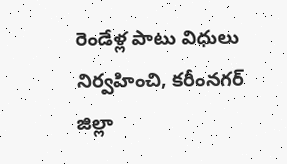రెండేళ్ల పాటు విధులు నిర్వహించి, కరీంనగర్ జిల్లా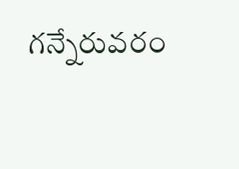గన్నేరువరం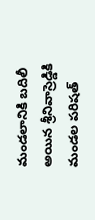మండలానికి బదిలీ అయిన శ్రీనివాస్రెడ్డికి మండల పరిషత్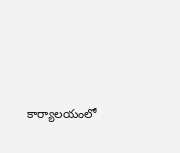కార్యాలయంలో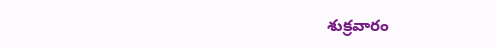శుక్రవారం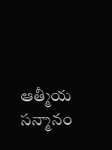ఆత్మీయ సన్మానం